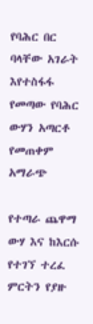የባሕር በር ባላቸው አገራት እየተስፋፋ የመጣው የባሕር ውሃን አጣርቶ የመጠቀም አማራጭ

የተጣራ ጨዋማ ውሃ እና ከእርሱ የተገኘ ተረፈ ምርትን የያዙ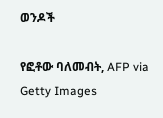ወንዶች

የፎቶው ባለመብት, AFP via Getty Images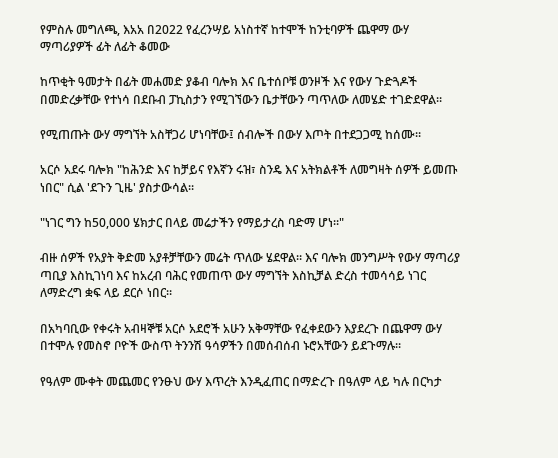የምስሉ መግለጫ, እአአ በ2022 የፈረንሣይ አነስተኛ ከተሞች ከንቲባዎች ጨዋማ ውሃ ማጣሪያዎች ፊት ለፊት ቆመው

ከጥቂት ዓመታት በፊት መሐመድ ያቆብ ባሎክ እና ቤተሰቦቹ ወንዞች እና የውሃ ጉድጓዶች በመድረቃቸው የተነሳ በደቡብ ፓኪስታን የሚገኘውን ቤታቸውን ጣጥለው ለመሄድ ተገድደዋል።

የሚጠጡት ውሃ ማግኘት አስቸጋሪ ሆነባቸው፤ ሰብሎች በውሃ እጦት በተደጋጋሚ ከሰሙ።

አርሶ አደሩ ባሎክ "ከሕንድ እና ከቻይና የእኛን ሩዝ፣ ስንዴ እና አትክልቶች ለመግዛት ሰዎች ይመጡ ነበር" ሲል 'ደጉን ጊዜ' ያስታውሳል።

"ነገር ግን ከ50,000 ሄክታር በላይ መሬታችን የማይታረስ ባድማ ሆነ።"

ብዙ ሰዎች የአያት ቅድመ አያቶቻቸውን መሬት ጥለው ሄደዋል። እና ባሎክ መንግሥት የውሃ ማጣሪያ ጣቢያ እስኪገነባ እና ከአረብ ባሕር የመጠጥ ውሃ ማግኘት እስኪቻል ድረስ ተመሳሳይ ነገር ለማድረግ ቋፍ ላይ ደርሶ ነበር።

በአካባቢው የቀሩት አብዛኞቹ አርሶ አደሮች አሁን አቅማቸው የፈቀደውን እያደረጉ በጨዋማ ውሃ በተሞሉ የመስኖ ቦዮች ውስጥ ትንንሽ ዓሳዎችን በመሰብሰብ ኑሮአቸውን ይደጉማሉ።

የዓለም ሙቀት መጨመር የንፁህ ውሃ እጥረት እንዲፈጠር በማድረጉ በዓለም ላይ ካሉ በርካታ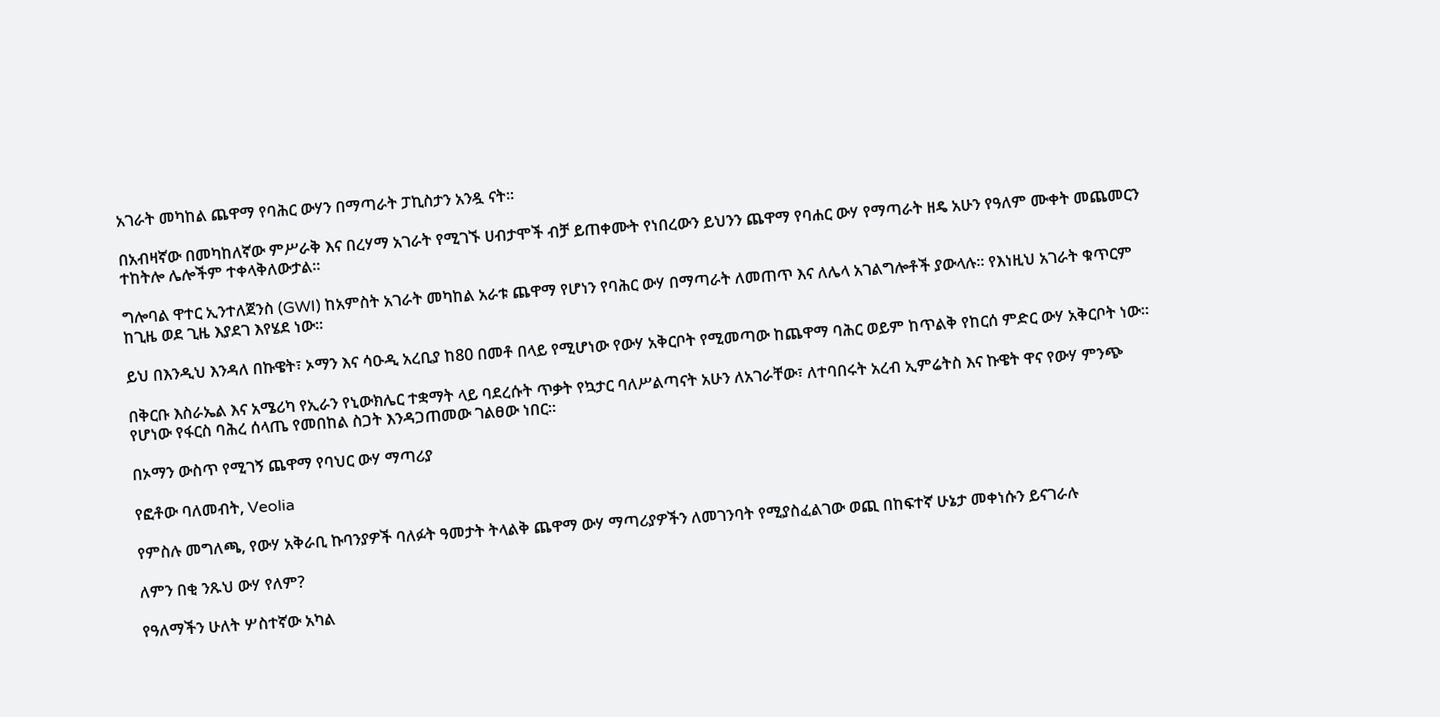አገራት መካከል ጨዋማ የባሕር ውሃን በማጣራት ፓኪስታን አንዷ ናት።

በአብዛኛው በመካከለኛው ምሥራቅ እና በረሃማ አገራት የሚገኙ ሀብታሞች ብቻ ይጠቀሙት የነበረውን ይህንን ጨዋማ የባሐር ውሃ የማጣራት ዘዴ አሁን የዓለም ሙቀት መጨመርን ተከትሎ ሌሎችም ተቀላቅለውታል።

ግሎባል ዋተር ኢንተለጀንስ (GWI) ከአምስት አገራት መካከል አራቱ ጨዋማ የሆነን የባሕር ውሃ በማጣራት ለመጠጥ እና ለሌላ አገልግሎቶች ያውላሉ። የእነዚህ አገራት ቁጥርም ከጊዜ ወደ ጊዜ እያደገ እየሄደ ነው።

ይህ በእንዲህ እንዳለ በኩዌት፣ ኦማን እና ሳዑዲ አረቢያ ከ80 በመቶ በላይ የሚሆነው የውሃ አቅርቦት የሚመጣው ከጨዋማ ባሕር ወይም ከጥልቅ የከርሰ ምድር ውሃ አቅርቦት ነው።

በቅርቡ እስራኤል እና አሜሪካ የኢራን የኒውክሌር ተቋማት ላይ ባደረሱት ጥቃት የኳታር ባለሥልጣናት አሁን ለአገራቸው፣ ለተባበሩት አረብ ኢምሬትስ እና ኩዌት ዋና የውሃ ምንጭ የሆነው የፋርስ ባሕረ ሰላጤ የመበከል ስጋት እንዳጋጠመው ገልፀው ነበር።

በኦማን ውስጥ የሚገኝ ጨዋማ የባህር ውሃ ማጣሪያ

የፎቶው ባለመብት, Veolia

የምስሉ መግለጫ, የውሃ አቅራቢ ኩባንያዎች ባለፉት ዓመታት ትላልቅ ጨዋማ ውሃ ማጣሪያዎችን ለመገንባት የሚያስፈልገው ወጪ በከፍተኛ ሁኔታ መቀነሱን ይናገራሉ

ለምን በቂ ንጹህ ውሃ የለም?

የዓለማችን ሁለት ሦስተኛው አካል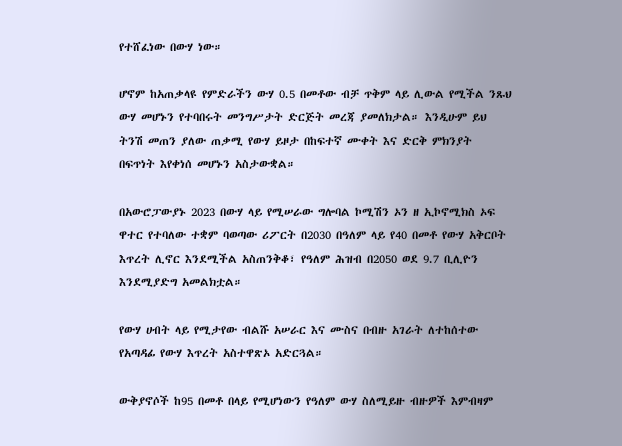የተሸፈነው በውሃ ነው።

ሆኖም ከአጠቃላዩ የምድራችን ውሃ 0.5 በመቶው ብቻ ጥቅም ላይ ሊውል የሚችል ንጹህ ውሃ መሆኑን የተባበሩት መንግሥታት ድርጅት መረጃ ያመለክታል። እንዲሁም ይህ ትንሽ መጠን ያለው ጠቃሚ የውሃ ይዞታ በከፍተኛ ሙቀት እና ድርቅ ምክንያት በፍጥነት እየቀነሰ መሆኑን አስታውቋል።

በአውሮፓውያኑ 2023 በውሃ ላይ የሚሠራው ግሎባል ኮሚሽን ኦን ዘ ኢኮኖሚክስ ኦፍ ዋተር የተባለው ተቋም ባወጣው ሪፖርት በ2030 በዓለም ላይ የ40 በመቶ የውሃ አቅርቦት እጥረት ሊኖር እንደሚችል አስጠንቅቆ፣ የዓለም ሕዝብ በ2050 ወደ 9.7 ቢሊዮን እንደሚያድግ አመልክቷል።

የውሃ ሀብት ላይ የሚታየው ብልሹ አሠራር እና ሙስና በብዙ አገራት ለተከሰተው የአጣዳፊ የውሃ እጥረት አስተዋጽኦ አድርጓል።

ውቅያኖሶች ከ95 በመቶ በላይ የሚሆነውን የዓለም ውሃ ስለሚይዙ ብዙዎች እምብዛም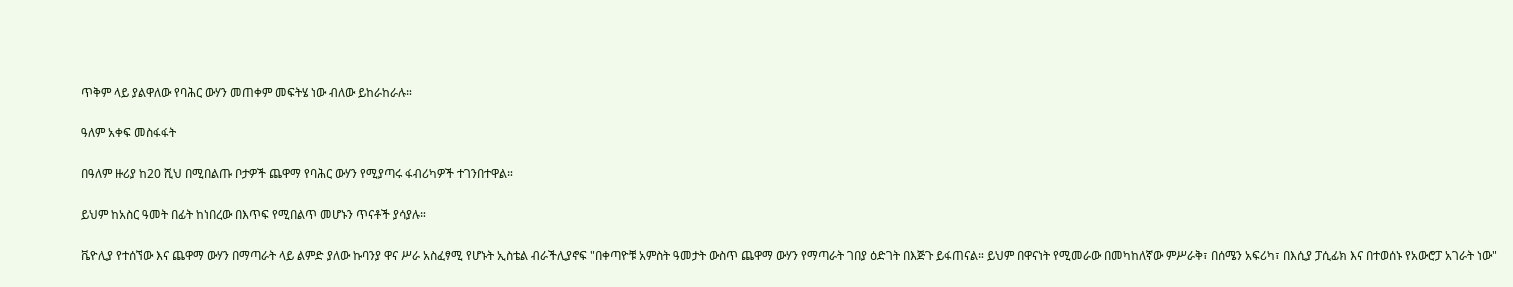ጥቅም ላይ ያልዋለው የባሕር ውሃን መጠቀም መፍትሄ ነው ብለው ይከራከራሉ።

ዓለም አቀፍ መስፋፋት

በዓለም ዙሪያ ከ20 ሺህ በሚበልጡ ቦታዎች ጨዋማ የባሕር ውሃን የሚያጣሩ ፋብሪካዎች ተገንበተዋል።

ይህም ከአስር ዓመት በፊት ከነበረው በእጥፍ የሚበልጥ መሆኑን ጥናቶች ያሳያሉ።

ቬዮሊያ የተሰኘው እና ጨዋማ ውሃን በማጣራት ላይ ልምድ ያለው ኩባንያ ዋና ሥራ አስፈፃሚ የሆኑት ኢስቴል ብራችሊያኖፍ "በቀጣዮቹ አምስት ዓመታት ውስጥ ጨዋማ ውሃን የማጣራት ገበያ ዕድገት በእጅጉ ይፋጠናል። ይህም በዋናነት የሚመራው በመካከለኛው ምሥራቅ፣ በሰሜን አፍሪካ፣ በእሲያ ፓሲፊክ እና በተወሰኑ የአውሮፓ አገራት ነው"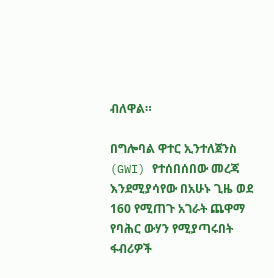ብለዋል።

በግሎባል ዋተር ኢንተለጀንስ (GWI) የተሰበሰበው መረጃ እንደሚያሳየው በአሁኑ ጊዜ ወደ 160 የሚጠጉ አገራት ጨዋማ የባሕር ውሃን የሚያጣሩበት ፋብሪዎች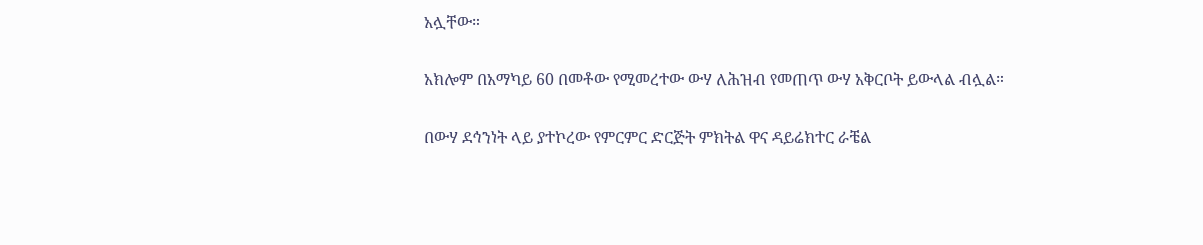አሏቸው።

አክሎም በአማካይ 60 በመቶው የሚመረተው ውሃ ለሕዝብ የመጠጥ ውሃ አቅርቦት ይውላል ብሏል።

በውሃ ደኅንነት ላይ ያተኮረው የምርምር ድርጅት ምክትል ዋና ዳይሬክተር ራቼል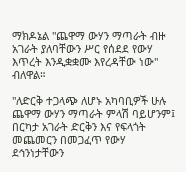ማክዶኔል "ጨዋማ ውሃን ማጣራት ብዙ አገራት ያለባቸውን ሥር የሰደደ የውሃ እጥረት እንዲቋቋሙ እየረዳቸው ነው" ብለዋል።

"ለድርቅ ተጋላጭ ለሆኑ አካባቢዎች ሁሉ ጨዋማ ውሃን ማጣራት ምላሽ ባይሆንም፤ በርካታ አገራት ድርቅን እና የፍላጎት መጨመርን በመጋፈጥ የውሃ ደኅንነታቸውን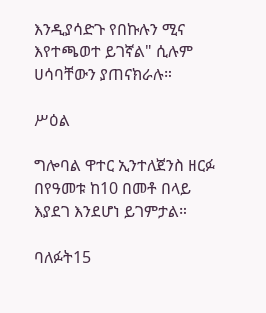እንዲያሳድጉ የበኩሉን ሚና እየተጫወተ ይገኛል" ሲሉም ሀሳባቸውን ያጠናክራሉ።

ሥዕል

ግሎባል ዋተር ኢንተለጀንስ ዘርፉ በየዓመቱ ከ10 በመቶ በላይ እያደገ እንደሆነ ይገምታል።

ባለፉት15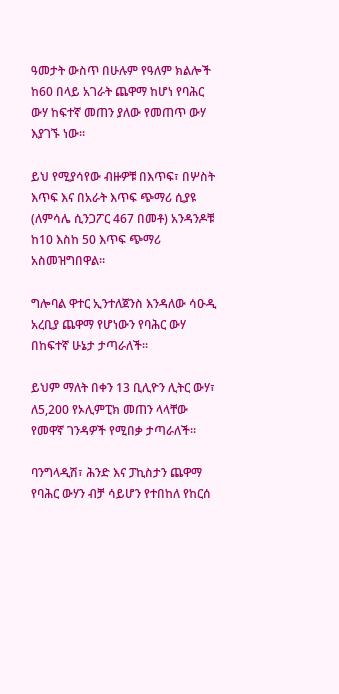ዓመታት ውስጥ በሁሉም የዓለም ክልሎች ከ60 በላይ አገራት ጨዋማ ከሆነ የባሕር ውሃ ከፍተኛ መጠን ያለው የመጠጥ ውሃ እያገኙ ነው።

ይህ የሚያሳየው ብዙዎቹ በእጥፍ፣ በሦስት እጥፍ እና በአራት እጥፍ ጭማሪ ሲያዩ (ለምሳሌ ሲንጋፖር 467 በመቶ) አንዳንዶቹ ከ10 እስከ 50 እጥፍ ጭማሪ አስመዝግበዋል።

ግሎባል ዋተር ኢንተለጀንስ እንዳለው ሳዑዲ አረቢያ ጨዋማ የሆነውን የባሕር ውሃ በከፍተኛ ሁኔታ ታጣራለች።

ይህም ማለት በቀን 13 ቢሊዮን ሊትር ውሃ፣ ለ5,200 የኦሊምፒክ መጠን ላላቸው የመዋኛ ገንዳዎች የሚበቃ ታጣራለች።

ባንግላዲሽ፣ ሕንድ እና ፓኪስታን ጨዋማ የባሕር ውሃን ብቻ ሳይሆን የተበከለ የከርሰ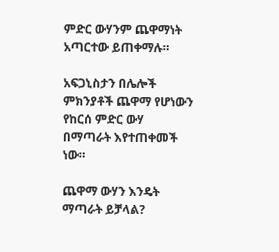ምድር ውሃንም ጨዋማነት አጣርተው ይጠቀማሉ።

አፍጋኒስታን በሌሎች ምክንያቶች ጨዋማ የሆነውን የከርሰ ምድር ውሃ በማጣራት እየተጠቀመች ነው።

ጨዋማ ውሃን እንዴት ማጣራት ይቻላል?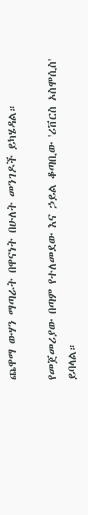ጨዋማ ውሃን ማጣራት በዋናነት በሁለት መንገዶች ይካሄዳል።

የመጀመሪያው በጣም የተለመደው እና ኃይል ቆጣቢው 'ሪቨርስ ኦስሞሲስ' ይባላል።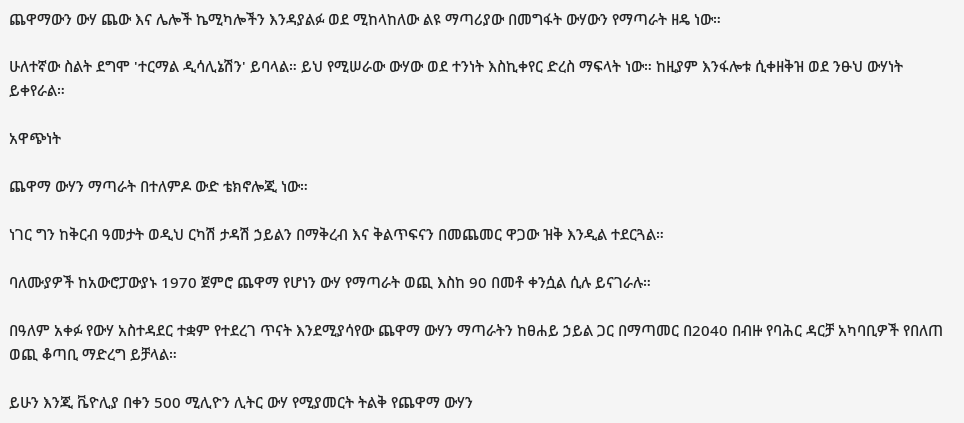ጨዋማውን ውሃ ጨው እና ሌሎች ኬሚካሎችን እንዳያልፉ ወደ ሚከላከለው ልዩ ማጣሪያው በመግፋት ውሃውን የማጣራት ዘዴ ነው።

ሁለተኛው ስልት ደግሞ 'ተርማል ዲሳሊኔሽን' ይባላል። ይህ የሚሠራው ውሃው ወደ ተንነት እስኪቀየር ድረስ ማፍላት ነው። ከዚያም እንፋሎቱ ሲቀዘቅዝ ወደ ንፁህ ውሃነት ይቀየራል።

አዋጭነት

ጨዋማ ውሃን ማጣራት በተለምዶ ውድ ቴክኖሎጂ ነው።

ነገር ግን ከቅርብ ዓመታት ወዲህ ርካሽ ታዳሽ ኃይልን በማቅረብ እና ቅልጥፍናን በመጨመር ዋጋው ዝቅ እንዲል ተደርጓል።

ባለሙያዎች ከአውሮፓውያኑ 1970 ጀምሮ ጨዋማ የሆነን ውሃ የማጣራት ወጪ እስከ 90 በመቶ ቀንሷል ሲሉ ይናገራሉ።

በዓለም አቀፉ የውሃ አስተዳደር ተቋም የተደረገ ጥናት እንደሚያሳየው ጨዋማ ውሃን ማጣራትን ከፀሐይ ኃይል ጋር በማጣመር በ2040 በብዙ የባሕር ዳርቻ አካባቢዎች የበለጠ ወጪ ቆጣቢ ማድረግ ይቻላል።

ይሁን እንጂ ቬዮሊያ በቀን 500 ሚሊዮን ሊትር ውሃ የሚያመርት ትልቅ የጨዋማ ውሃን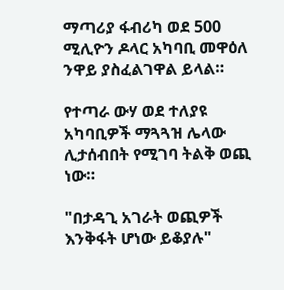ማጣሪያ ፋብሪካ ወደ 500 ሚሊዮን ዶላር አካባቢ መዋዕለ ንዋይ ያስፈልገዋል ይላል።

የተጣራ ውሃ ወደ ተለያዩ አካባቢዎች ማጓጓዝ ሌላው ሊታሰብበት የሚገባ ትልቅ ወጪ ነው።

"በታዳጊ አገራት ወጪዎች እንቅፋት ሆነው ይቆያሉ"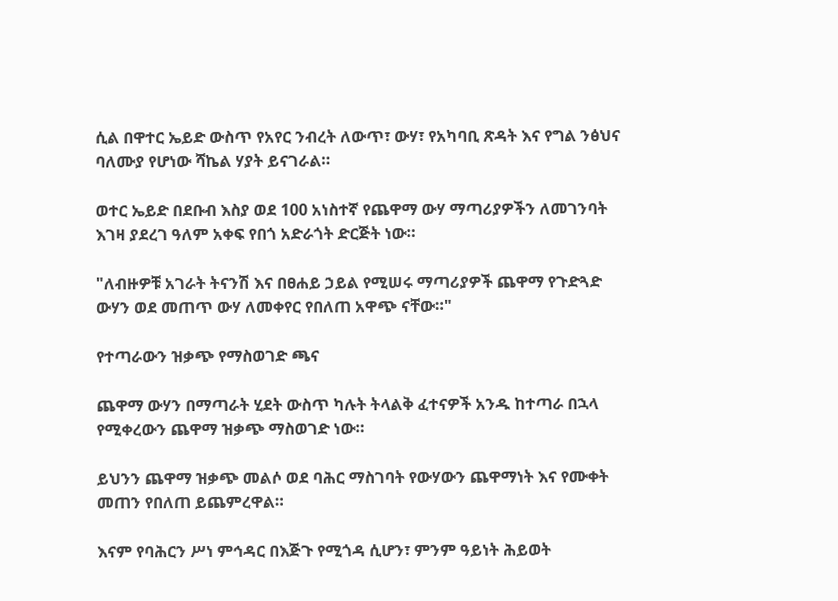ሲል በዋተር ኤይድ ውስጥ የአየር ንብረት ለውጥ፣ ውሃ፣ የአካባቢ ጽዳት እና የግል ንፅህና ባለሙያ የሆነው ሻኬል ሃያት ይናገራል።

ወተር ኤይድ በደቡብ እስያ ወደ 100 አነስተኛ የጨዋማ ውሃ ማጣሪያዎችን ለመገንባት እገዛ ያደረገ ዓለም አቀፍ የበጎ አድራጎት ድርጅት ነው።

"ለብዙዎቹ አገራት ትናንሽ እና በፀሐይ ኃይል የሚሠሩ ማጣሪያዎች ጨዋማ የጉድጓድ ውሃን ወደ መጠጥ ውሃ ለመቀየር የበለጠ አዋጭ ናቸው።"

የተጣራውን ዝቃጭ የማስወገድ ጫና

ጨዋማ ውሃን በማጣራት ሂደት ውስጥ ካሉት ትላልቅ ፈተናዎች አንዱ ከተጣራ በኋላ የሚቀረውን ጨዋማ ዝቃጭ ማስወገድ ነው።

ይህንን ጨዋማ ዝቃጭ መልሶ ወደ ባሕር ማስገባት የውሃውን ጨዋማነት እና የሙቀት መጠን የበለጠ ይጨምረዋል።

እናም የባሕርን ሥነ ምኅዳር በእጅጉ የሚጎዳ ሲሆን፣ ምንም ዓይነት ሕይወት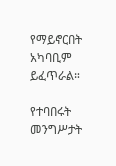የማይኖርበት አካባቢም ይፈጥራል።

የተባበሩት መንግሥታት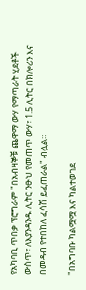የአካባቢ ጥበቃ ፕሮግራም "በአብዛኞቹ ጨዋማ ውሃ የማጣራት ሂደቶች ውስጥ፣ ለእያንዳንዱ ሊትር ንፁህ የመጠጥ ውሃ፣ 1.5 ሊትር በክሎሪን እና በመዳብ የተበከለ ፈሳሽ ይፈጠራል" ብሏል።

"በአግባቡ ካልሟሟ እና ካልተወገደ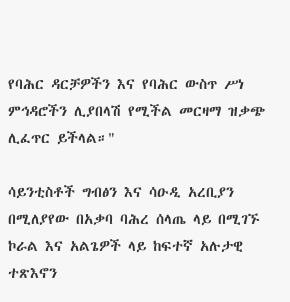የባሕር ዳርቻዎችን እና የባሕር ውስጥ ሥነ ምኅዳሮችን ሊያበላሽ የሚችል መርዛማ ዝቃጭ ሊፈጥር ይችላል።"

ሳይንቲስቶች ግብፅን እና ሳዑዲ አረቢያን በሚለያየው በአቃባ ባሕረ ሰላጤ ላይ በሚገኙ ኮራል እና አልጌዎች ላይ ከፍተኛ አሉታዊ ተጽእኖን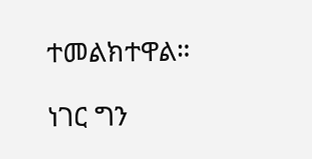ተመልክተዋል።

ነገር ግን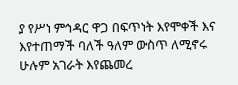ያ የሥነ ምኅዳር ዋጋ በፍጥነት እየሞቀች እና እየተጠማች ባለች ዓለም ውስጥ ለሚኖሩ ሁሉም አገራት እየጨመረ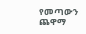የመጣውን ጨዋማ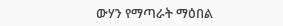ውሃን የማጣራት ማዕበል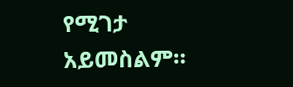የሚገታ አይመስልም።